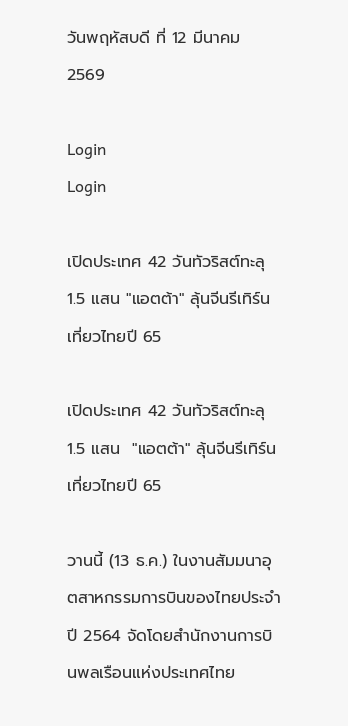วันพฤหัสบดี ที่ 12 มีนาคม 2569

Login
Login

เปิดประเทศ 42 วันทัวริสต์ทะลุ 1.5 แสน "แอตต้า" ลุ้นจีนรีเทิร์นเที่ยวไทยปี 65

เปิดประเทศ 42 วันทัวริสต์ทะลุ 1.5 แสน  "แอตต้า" ลุ้นจีนรีเทิร์นเที่ยวไทยปี 65

วานนี้ (13 ธ.ค.) ในงานสัมมนาอุตสาหกรรมการบินของไทยประจำปี 2564 จัดโดยสำนักงานการบินพลเรือนแห่งประเทศไทย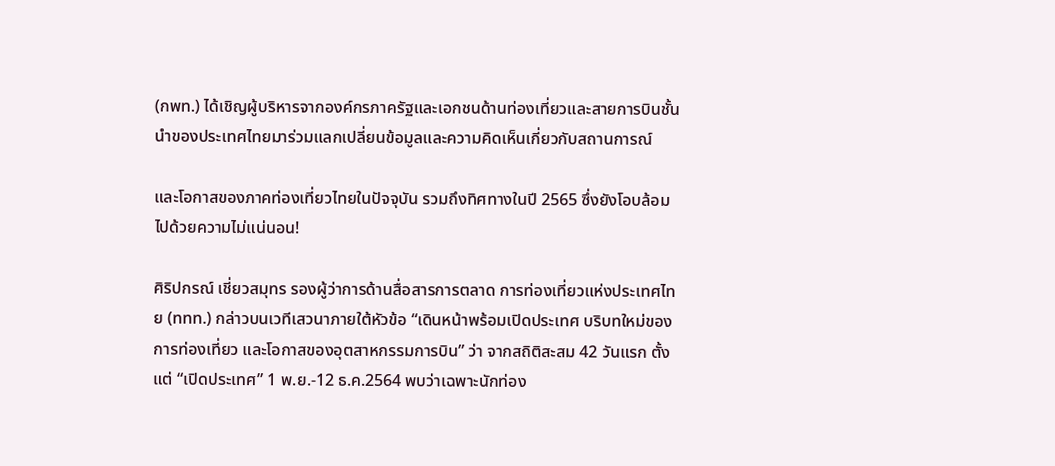(กพท.) ได้เชิญผู้บริหารจากองค์กรภาครัฐและเอกชนด้านท่องเที่ยวและสายการบินชั้นนำของประเทศไทยมาร่วมแลกเปลี่ยนข้อมูลและความคิดเห็นเกี่ยวกับสถานการณ์

และโอกาสของภาคท่องเที่ยวไทยในปัจจุบัน รวมถึงทิศทางในปี 2565 ซึ่งยังโอบล้อมไปด้วยความไม่แน่นอน!

ศิริปกรณ์ เชี่ยวสมุทร รองผู้ว่าการด้านสื่อสารการตลาด การท่องเที่ยวแห่งประเทศไทย (ททท.) กล่าวบนเวทีเสวนาภายใต้หัวข้อ “เดินหน้าพร้อมเปิดประเทศ บริบทใหม่ของการท่องเที่ยว และโอกาสของอุตสาหกรรมการบิน” ว่า จากสถิติสะสม 42 วันแรก ตั้งแต่ “เปิดประเทศ” 1 พ.ย.-12 ธ.ค.2564 พบว่าเฉพาะนักท่อง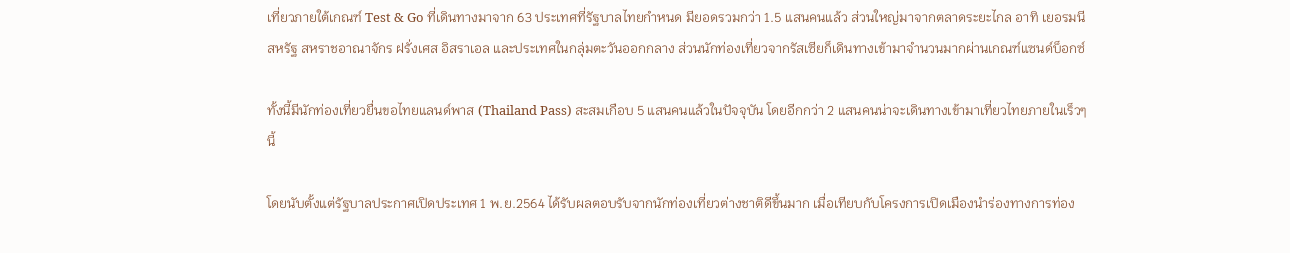เที่ยวภายใต้เกณฑ์ Test & Go ที่เดินทางมาจาก 63 ประเทศที่รัฐบาลไทยกำหนด มียอดรวมกว่า 1.5 แสนคนแล้ว ส่วนใหญ่มาจากตลาดระยะไกล อาทิ เยอรมนี สหรัฐ สหราชอาณาจักร ฝรั่งเศส อิสราเอล และประเทศในกลุ่มตะวันออกกลาง ส่วนนักท่องเที่ยวจากรัสเซียก็เดินทางเข้ามาจำนวนมากผ่านเกณฑ์แซนด์บ็อกซ์

ทั้งนี้มีนักท่องเที่ยวยื่นขอไทยแลนด์พาส (Thailand Pass) สะสมเกือบ 5 แสนคนแล้วในปัจจุบัน โดยอีกกว่า 2 แสนคนน่าจะเดินทางเข้ามาเที่ยวไทยภายในเร็วๆ นี้

โดยนับตั้งแต่รัฐบาลประกาศเปิดประเทศ 1 พ.ย.2564 ได้รับผลตอบรับจากนักท่องเที่ยวต่างชาติดีขึ้นมาก เมื่อเทียบกับโครงการเปิดเมืองนำร่องทางการท่อง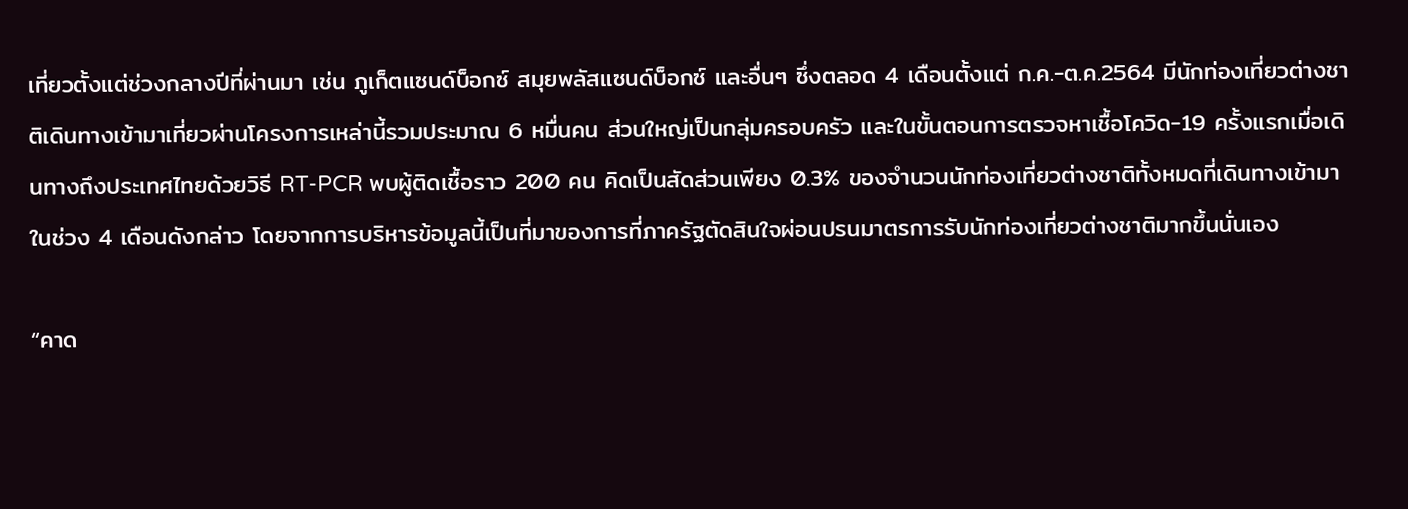เที่ยวตั้งแต่ช่วงกลางปีที่ผ่านมา เช่น ภูเก็ตแซนด์บ็อกซ์ สมุยพลัสแซนด์บ็อกซ์ และอื่นๆ ซึ่งตลอด 4 เดือนตั้งแต่ ก.ค.-ต.ค.2564 มีนักท่องเที่ยวต่างชาติเดินทางเข้ามาเที่ยวผ่านโครงการเหล่านี้รวมประมาณ 6 หมื่นคน ส่วนใหญ่เป็นกลุ่มครอบครัว และในขั้นตอนการตรวจหาเชื้อโควิด-19 ครั้งแรกเมื่อเดินทางถึงประเทศไทยด้วยวิธี RT-PCR พบผู้ติดเชื้อราว 200 คน คิดเป็นสัดส่วนเพียง 0.3% ของจำนวนนักท่องเที่ยวต่างชาติทั้งหมดที่เดินทางเข้ามาในช่วง 4 เดือนดังกล่าว โดยจากการบริหารข้อมูลนี้เป็นที่มาของการที่ภาครัฐตัดสินใจผ่อนปรนมาตรการรับนักท่องเที่ยวต่างชาติมากขึ้นนั่นเอง

“คาด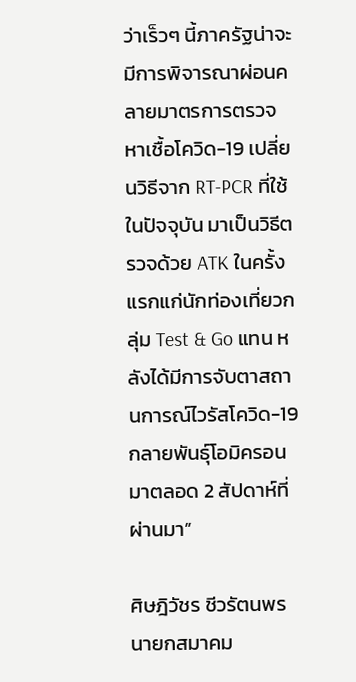ว่าเร็วๆ นี้ภาครัฐน่าจะมีการพิจารณาผ่อนคลายมาตรการตรวจหาเชื้อโควิด-19 เปลี่ยนวิธีจาก RT-PCR ที่ใช้ในปัจจุบัน มาเป็นวิธีตรวจด้วย ATK ในครั้งแรกแก่นักท่องเที่ยวกลุ่ม Test & Go แทน หลังได้มีการจับตาสถานการณ์ไวรัสโควิด-19 กลายพันธุ์โอมิครอนมาตลอด 2 สัปดาห์ที่ผ่านมา”

ศิษฎิวัชร ชีวรัตนพร นายกสมาคม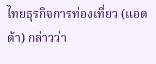ไทยธุรกิจการท่องเที่ยว (แอตต้า) กล่าวว่า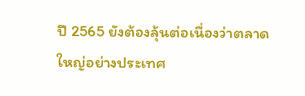ปี 2565 ยังต้องลุ้นต่อเนื่องว่าตลาดใหญ่อย่างประเทศ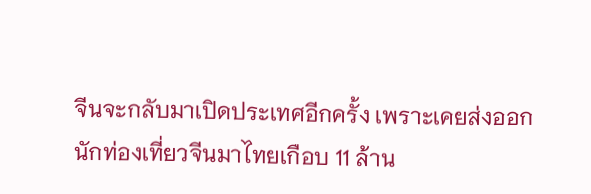จีนจะกลับมาเปิดประเทศอีกครั้ง เพราะเคยส่งออกนักท่องเที่ยวจีนมาไทยเกือบ 11 ล้าน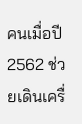คนเมื่อปี 2562 ช่วยเดินเครื่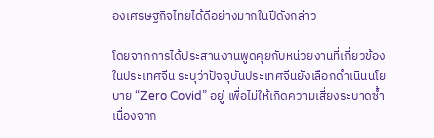องเศรษฐกิจไทยได้ดีอย่างมากในปีดังกล่าว

โดยจากการได้ประสานงานพูดคุยกับหน่วยงานที่เกี่ยวข้องในประเทศจีน ระบุว่าปัจจุบันประเทศจีนยังเลือกดำเนินนโยบาย “Zero Covid” อยู่ เพื่อไม่ให้เกิดความเสี่ยงระบาดซ้ำ เนื่องจาก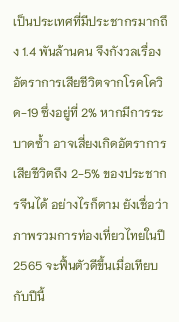เป็นประเทศที่มีประชากรมากถึง 1.4 พันล้านคน จึงกังวลเรื่องอัตราการเสียชีวิตจากโรคโควิด-19 ซึ่งอยู่ที่ 2% หากมีการระบาดซ้ำ อาจเสี่ยงเกิดอัตราการเสียชีวิตถึง 2-5% ของประชากรจีนได้ อย่างไรก็ตาม ยังเชื่อว่าภาพรวมการท่องเที่ยวไทยในปี 2565 จะฟื้นตัวดีขึ้นเมื่อเทียบกับปีนี้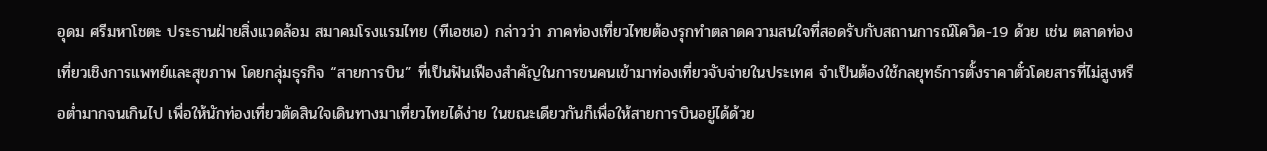อุดม ศรีมหาโชตะ ประธานฝ่ายสิ่งแวดล้อม สมาคมโรงแรมไทย (ทีเอชเอ) กล่าวว่า ภาคท่องเที่ยวไทยต้องรุกทำตลาดความสนใจที่สอดรับกับสถานการณ์โควิด-19 ด้วย เช่น ตลาดท่องเที่ยวเชิงการแพทย์และสุขภาพ โดยกลุ่มธุรกิจ “สายการบิน” ที่เป็นฟันเฟืองสำคัญในการขนคนเข้ามาท่องเที่ยวจับจ่ายในประเทศ จำเป็นต้องใช้กลยุทธ์การตั้งราคาตั๋วโดยสารที่ไม่สูงหรือต่ำมากจนเกินไป เพื่อให้นักท่องเที่ยวตัดสินใจเดินทางมาเที่ยวไทยได้ง่าย ในขณะเดียวกันก็เพื่อให้สายการบินอยู่ได้ด้วย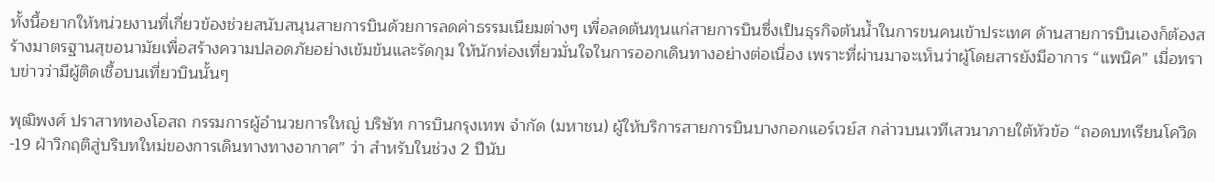ทั้งนี้อยากให้หน่วยงานที่เกี่ยวข้องช่วยสนับสนุนสายการบินด้วยการลดค่าธรรมเนียมต่างๆ เพื่อลดต้นทุนแก่สายการบินซึ่งเป็นธุรกิจต้นน้ำในการขนคนเข้าประเทศ ด้านสายการบินเองก็ต้องสร้างมาตรฐานสุขอนามัยเพื่อสร้างความปลอดภัยอย่างเข้มข้นและรัดกุม ให้นักท่องเที่ยวมั่นใจในการออกเดินทางอย่างต่อเนื่อง เพราะที่ผ่านมาจะเห็นว่าผู้โดยสารยังมีอาการ “แพนิค” เมื่อทราบข่าวว่ามีผู้ติดเชื้อบนเที่ยวบินนั้นๆ

พุฒิพงศ์ ปราสาททองโอสถ กรรมการผู้อำนวยการใหญ่ บริษัท การบินกรุงเทพ จำกัด (มหาชน) ผู้ให้บริการสายการบินบางกอกแอร์เวย์ส กล่าวบนเวทีเสวนาภายใต้หัวข้อ “ถอดบทเรียนโควิด-19 ฝ่าวิกฤติสู่บริบทใหม่ของการเดินทางทางอากาศ” ว่า สำหรับในช่วง 2 ปีนับ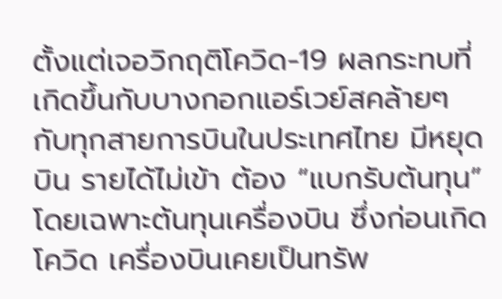ตั้งแต่เจอวิกฤติโควิด-19 ผลกระทบที่เกิดขึ้นกับบางกอกแอร์เวย์สคล้ายๆ กับทุกสายการบินในประเทศไทย มีหยุดบิน รายได้ไม่เข้า ต้อง “แบกรับต้นทุน”  โดยเฉพาะต้นทุนเครื่องบิน ซึ่งก่อนเกิดโควิด เครื่องบินเคยเป็นทรัพ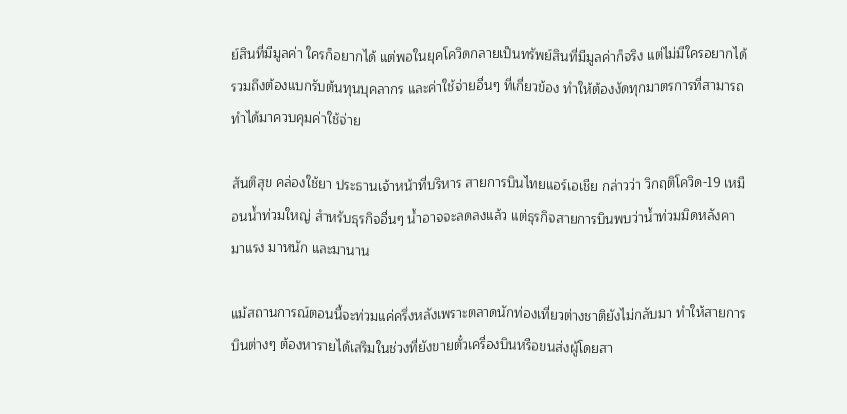ย์สินที่มีมูลค่า ใครก็อยากได้ แต่พอในยุคโควิดกลายเป็นทรัพย์สินที่มีมูลค่าก็จริง แต่ไม่มีใครอยากได้ รวมถึงต้องแบกรับต้นทุนบุคลากร และค่าใช้จ่ายอื่นๆ ที่เกี่ยวข้อง ทำให้ต้องงัดทุกมาตรการที่สามารถทำได้มาควบคุมค่าใช้จ่าย

สันติสุข คล่องใช้ยา ประธานเจ้าหน้าที่บริหาร สายการบินไทยแอร์เอเชีย กล่าวว่า วิกฤติโควิด-19 เหมือนน้ำท่วมใหญ่ สำหรับธุรกิจอื่นๆ น้ำอาจจะลดลงแล้ว แต่ธุรกิจสายการบินพบว่าน้ำท่วมมิดหลังคา มาแรง มาหนัก และมานาน

แม้สถานการณ์ตอนนี้จะท่วมแค่ครึ่งหลังเพราะตลาดนักท่องเที่ยวต่างชาติยังไม่กลับมา ทำให้สายการบินต่างๆ ต้องหารายได้เสริมในช่วงที่ยังขายตั๋วเครื่องบินหรือขนส่งผู้โดยสา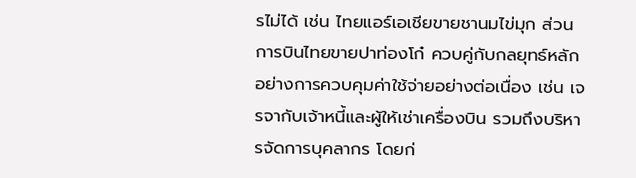รไม่ได้ เช่น ไทยแอร์เอเชียขายชานมไข่มุก ส่วนการบินไทยขายปาท่องโก๋ ควบคู่กับกลยุทธ์หลักอย่างการควบคุมค่าใช้จ่ายอย่างต่อเนื่อง เช่น เจรจากับเจ้าหนี้และผู้ให้เช่าเครื่องบิน รวมถึงบริหารจัดการบุคลากร โดยก่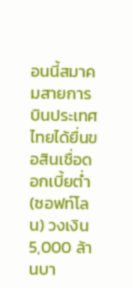อนนี้สมาคมสายการบินประเทศไทยได้ยื่นขอสินเชื่อดอกเบี้ยต่ำ (ซอฟท์โลน) วงเงิน 5,000 ล้านบา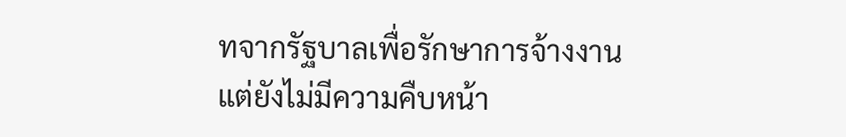ทจากรัฐบาลเพื่อรักษาการจ้างงาน แต่ยังไม่มีความคืบหน้า